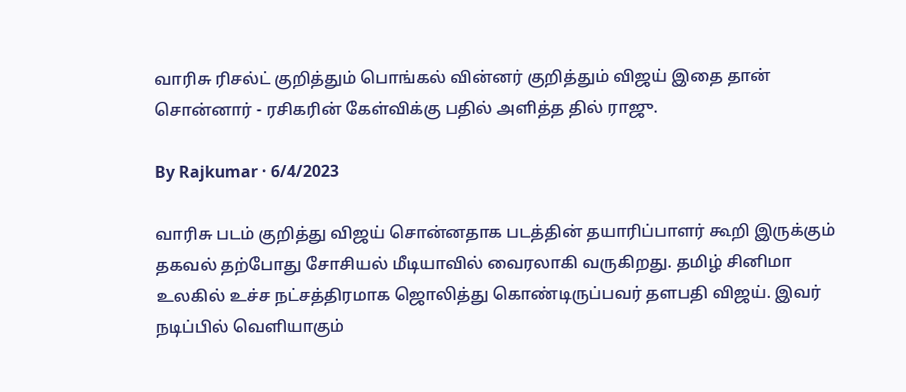வாரிசு ரிசல்ட் குறித்தும் பொங்கல் வின்னர் குறித்தும் விஜய் இதை தான் சொன்னார் - ரசிகரின் கேள்விக்கு பதில் அளித்த தில் ராஜு.

By Rajkumar · 6/4/2023

வாரிசு படம் குறித்து விஜய் சொன்னதாக படத்தின் தயாரிப்பாளர் கூறி இருக்கும் தகவல் தற்போது சோசியல் மீடியாவில் வைரலாகி வருகிறது. தமிழ் சினிமா உலகில் உச்ச நட்சத்திரமாக ஜொலித்து கொண்டிருப்பவர் தளபதி விஜய். இவர் நடிப்பில் வெளியாகும்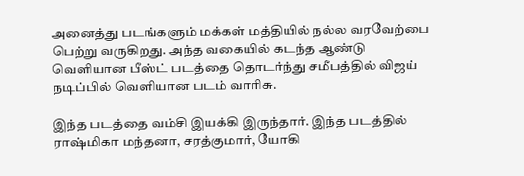அனைத்து படங்களும் மக்கள் மத்தியில் நல்ல வரவேற்பை பெற்று வருகிறது. அந்த வகையில் கடந்த ஆண்டு வெளியான பீஸ்ட் படத்தை தொடர்ந்து சமீபத்தில் விஜய் நடிப்பில் வெளியான படம் வாரிசு.

இந்த படத்தை வம்சி இயக்கி இருந்தார். இந்த படத்தில் ராஷ்மிகா மந்தனா, சரத்குமார், யோகி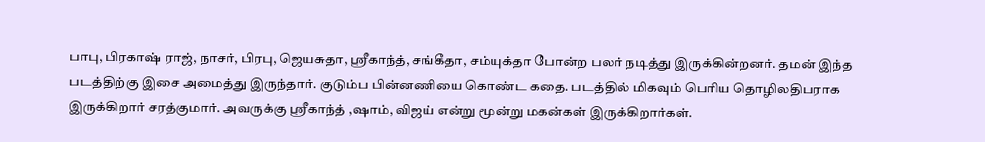பாபு, பிரகாஷ் ராஜ், நாசர், பிரபு, ஜெயசுதா, ஸ்ரீகாந்த், சங்கீதா, சம்யுக்தா போன்ற பலர் நடித்து இருக்கின்றனர். தமன் இந்த படத்திற்கு இசை அமைத்து இருந்தார். குடும்ப பின்னணியை கொண்ட கதை. படத்தில் மிகவும் பெரிய தொழிலதிபராக இருக்கிறார் சரத்குமார். அவருக்கு ஸ்ரீகாந்த் ,ஷாம், விஜய் என்று மூன்று மகன்கள் இருக்கிறார்கள்.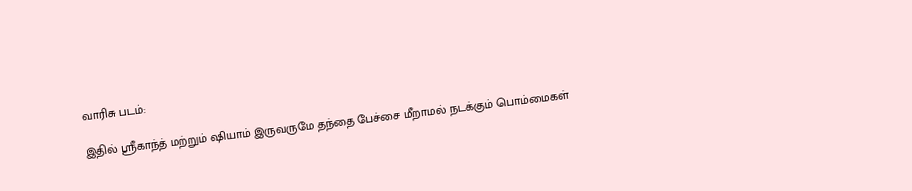வாரிசு படம்:

இதில் ஸ்ரீகாந்த் மற்றும் ஷியாம் இருவருமே தந்தை பேச்சை மீறாமல் நடக்கும் பொம்மைகள்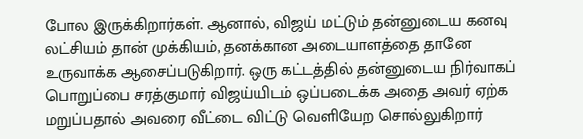போல இருக்கிறார்கள். ஆனால், விஜய் மட்டும் தன்னுடைய கனவு லட்சியம் தான் முக்கியம், தனக்கான அடையாளத்தை தானே உருவாக்க ஆசைப்படுகிறார். ஒரு கட்டத்தில் தன்னுடைய நிர்வாகப் பொறுப்பை சரத்குமார் விஜய்யிடம் ஒப்படைக்க அதை அவர் ஏற்க மறுப்பதால் அவரை வீட்டை விட்டு வெளியேற சொல்லுகிறார்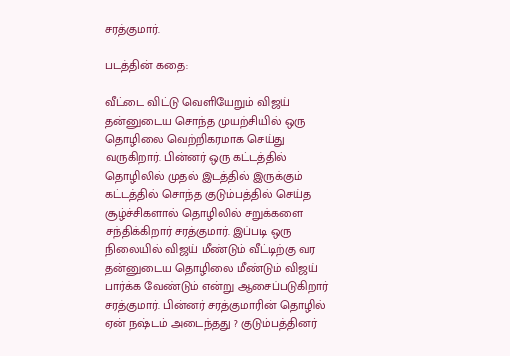சரத்குமார்.

படத்தின் கதை:

வீட்டை விட்டு வெளியேறும் விஜய் தன்னுடைய சொந்த முயற்சியில் ஒரு தொழிலை வெற்றிகரமாக செய்து வருகிறார். பின்னர் ஒரு கட்டத்தில் தொழிலில் முதல் இடத்தில் இருக்கும் கட்டத்தில் சொந்த குடும்பத்தில் செய்த சூழ்ச்சிகளால் தொழிலில் சறுக்களை சந்திக்கிறார் சரத்குமார். இப்படி ஒரு நிலையில் விஜய் மீண்டும் வீட்டிற்கு வர தன்னுடைய தொழிலை மீண்டும் விஜய் பார்க்க வேண்டும் என்று ஆசைப்படுகிறார் சரத்குமார். பின்னர் சரத்குமாரின் தொழில் ஏன் நஷ்டம் அடைந்தது ? குடும்பத்தினர்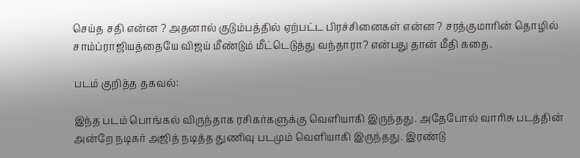செய்த சதி என்ன ? அதனால் குடும்பத்தில் ஏற்பட்ட பிரச்சினைகள் என்ன ? சரத்குமாரின் தொழில் சாம்ப்ராஜியத்தையே விஜய் மீண்டும் மீட்டெடுத்து வந்தாரா? என்பது தான் மீதி கதை.

படம் குறித்த தகவல்:

இந்த படம் பொங்கல் விருந்தாக ரசிகர்களுக்கு வெளியாகி இருந்தது. அதேபோல் வாரிசு படத்தின் அன்றே நடிகர் அஜித் நடித்த துணிவு படமும் வெளியாகி இருந்தது. இரண்டு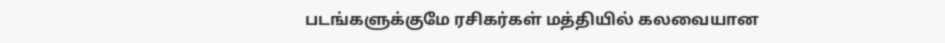படங்களுக்குமே ரசிகர்கள் மத்தியில் கலவையான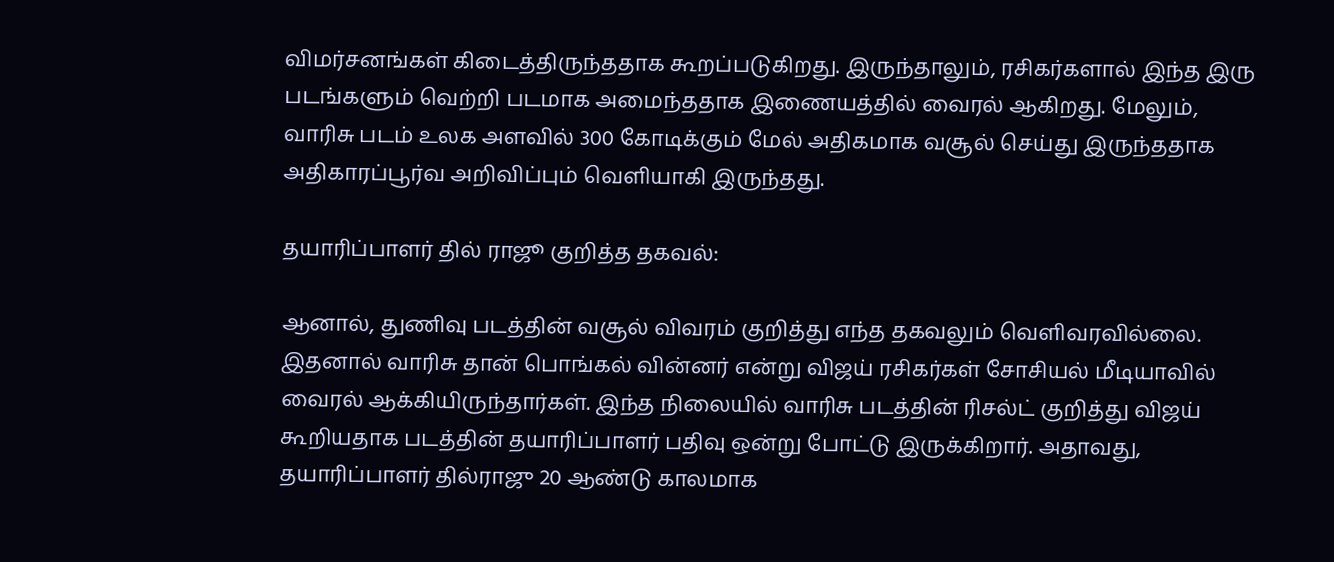விமர்சனங்கள் கிடைத்திருந்ததாக கூறப்படுகிறது. இருந்தாலும், ரசிகர்களால் இந்த இரு படங்களும் வெற்றி படமாக அமைந்ததாக இணையத்தில் வைரல் ஆகிறது. மேலும், வாரிசு படம் உலக அளவில் 300 கோடிக்கும் மேல் அதிகமாக வசூல் செய்து இருந்ததாக அதிகாரப்பூர்வ அறிவிப்பும் வெளியாகி இருந்தது.

தயாரிப்பாளர் தில் ராஜூ குறித்த தகவல்:

ஆனால், துணிவு படத்தின் வசூல் விவரம் குறித்து எந்த தகவலும் வெளிவரவில்லை. இதனால் வாரிசு தான் பொங்கல் வின்னர் என்று விஜய் ரசிகர்கள் சோசியல் மீடியாவில் வைரல் ஆக்கியிருந்தார்கள். இந்த நிலையில் வாரிசு படத்தின் ரிசல்ட் குறித்து விஜய் கூறியதாக படத்தின் தயாரிப்பாளர் பதிவு ஒன்று போட்டு இருக்கிறார். அதாவது, தயாரிப்பாளர் தில்ராஜு 20 ஆண்டு காலமாக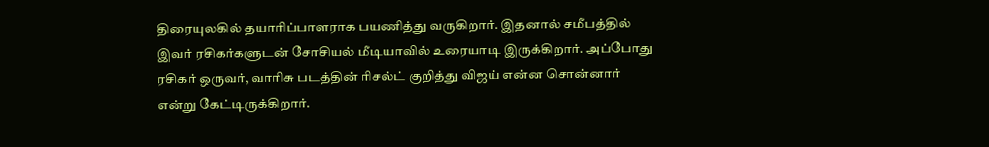திரையுலகில் தயாரிப்பாளராக பயணித்து வருகிறார். இதனால் சமீபத்தில் இவர் ரசிகர்களுடன் சோசியல் மீடியாவில் உரையாடி இருக்கிறார். அப்போது ரசிகர் ஒருவர், வாரிசு படத்தின் ரிசல்ட் குறித்து விஜய் என்ன சொன்னார் என்று கேட்டிருக்கிறார்.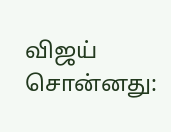விஜய் சொன்னது: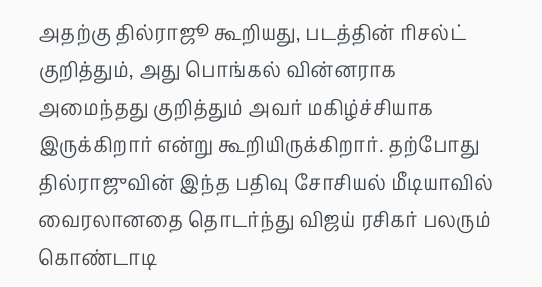அதற்கு தில்ராஜூ கூறியது, படத்தின் ரிசல்ட் குறித்தும், அது பொங்கல் வின்னராக அமைந்தது குறித்தும் அவர் மகிழ்ச்சியாக இருக்கிறார் என்று கூறியிருக்கிறார். தற்போது தில்ராஜுவின் இந்த பதிவு சோசியல் மீடியாவில் வைரலானதை தொடர்ந்து விஜய் ரசிகர் பலரும் கொண்டாடி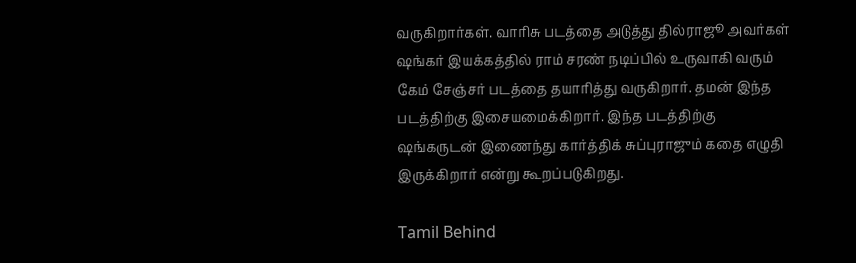வருகிறார்கள். வாரிசு படத்தை அடுத்து தில்ராஜூ அவர்கள் ஷங்கர் இயக்கத்தில் ராம் சரண் நடிப்பில் உருவாகி வரும் கேம் சேஞ்சர் படத்தை தயாரித்து வருகிறார். தமன் இந்த படத்திற்கு இசையமைக்கிறார். இந்த படத்திற்கு ஷங்கருடன் இணைந்து கார்த்திக் சுப்புராஜும் கதை எழுதி இருக்கிறார் என்று கூறப்படுகிறது.

Tamil Behind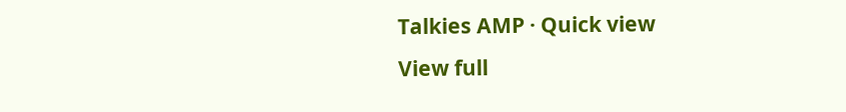Talkies AMP · Quick view
View full